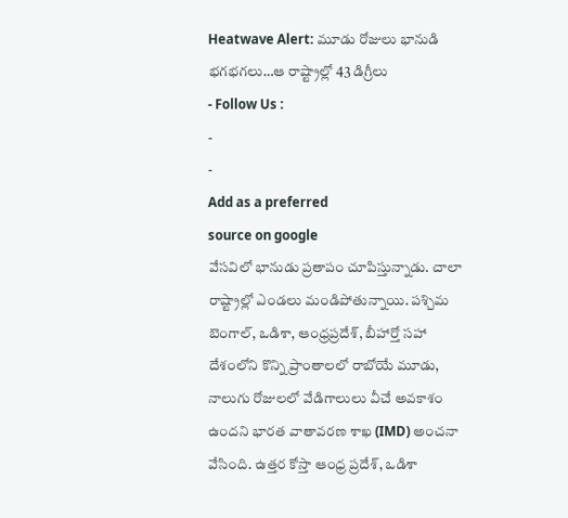Heatwave Alert: మూడు రోజులు భానుడి భగభగలు…ఆ రాష్ట్రాల్లో 43 డిగ్రీలు
- Follow Us :
-
-
Add as a preferred
source on google
వేసవిలో భానుడు ప్రతాపం చూపిస్తున్నాడు. చాలా రాష్ట్రాల్లో ఎండలు మండిపోతున్నాయి. పశ్చిమ బెంగాల్, ఒడిశా, ఆంధ్రప్రదేశ్, బీహార్తో సహా దేశంలోని కొన్ని ప్రాంతాలలో రాబోయే మూడు, నాలుగు రోజులలో వేడిగాలులు వీచే అవకాశం ఉందని భారత వాతావరణ శాఖ (IMD) అంచనా వేసింది. ఉత్తర కోస్తా ఆంధ్ర ప్రదేశ్, ఒడిశా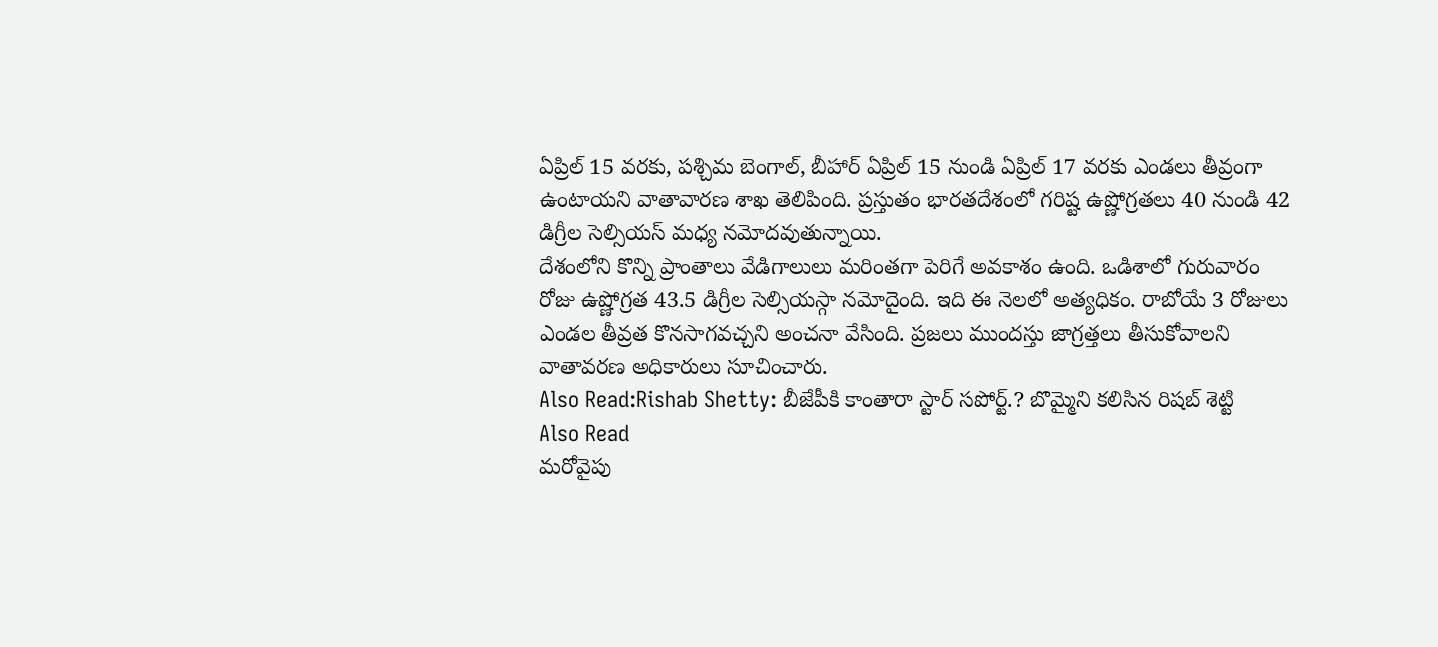ఏప్రిల్ 15 వరకు, పశ్చిమ బెంగాల్, బీహార్ ఏప్రిల్ 15 నుండి ఏప్రిల్ 17 వరకు ఎండలు తీవ్రంగా ఉంటాయని వాతావారణ శాఖ తెలిపింది. ప్రస్తుతం భారతదేశంలో గరిష్ట ఉష్ణోగ్రతలు 40 నుండి 42 డిగ్రీల సెల్సియస్ మధ్య నమోదవుతున్నాయి.
దేశంలోని కొన్ని ప్రాంతాలు వేడిగాలులు మరింతగా పెరిగే అవకాశం ఉంది. ఒడిశాలో గురువారం రోజు ఉష్ణోగ్రత 43.5 డిగ్రీల సెల్సియస్గా నమోదైంది. ఇది ఈ నెలలో అత్యధికం. రాబోయే 3 రోజులు ఎండల తీవ్రత కొనసాగవచ్చని అంచనా వేసింది. ప్రజలు ముందస్తు జాగ్రత్తలు తీసుకోవాలని వాతావరణ అధికారులు సూచించారు.
Also Read:Rishab Shetty: బీజేపీకి కాంతారా స్టార్ సపోర్ట్.? బొమ్మైని కలిసిన రిషబ్ శెట్టి
Also Read
మరోవైపు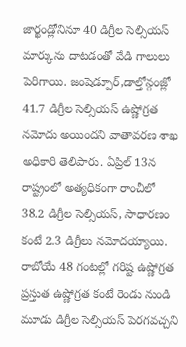జార్ఖండ్లోనినూ 40 డిగ్రీల సెల్సియస్ మార్కును దాటడంతో వేడి గాలులు పెరిగాయి. జంషెడ్పూర్,డాల్తోన్గంజ్లో 41.7 డిగ్రీల సెల్సియస్ ఉష్ణోగ్రత నమోదు అయిందని వాతావరణ శాఖ అధికారి తెలిపారు. ఏప్రిల్ 13న రాష్ట్రంలో అత్యధికంగా రాంచీలో 38.2 డిగ్రీల సెల్సియస్, సాధారణం కంటే 2.3 డిగ్రీలు నమోదయ్యాయి. రాబోయే 48 గంటల్లో గరిష్ట ఉష్ణోగ్రత ప్రస్తుత ఉష్ణోగ్రత కంటే రెండు నుండి మూడు డిగ్రీల సెల్సియస్ పెరగవచ్చని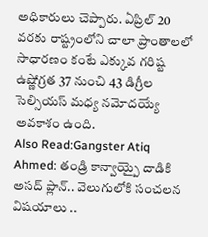అధికారులు చెప్పారు. ఏప్రిల్ 20 వరకు రాష్ట్రంలోని చాలా ప్రాంతాలలో సాధారణం కంటే ఎక్కువ గరిష్ట ఉష్ణోగ్రత 37 నుంచి 43 డిగ్రీల సెల్సియస్ మధ్య నమోదయ్యే అవకాశం ఉంది.
Also Read:Gangster Atiq Ahmed: తండ్రి కాన్వాయ్పై దాడికి అసద్ ప్లాన్.. వెలుగులోకి సంచలన విషయాలు ..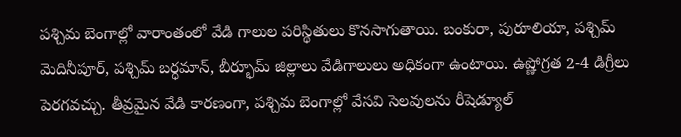పశ్చిమ బెంగాల్లో వారాంతంలో వేడి గాలుల పరిస్థితులు కొనసాగుతాయి. బంకురా, పురూలియా, పశ్చిమ్ మెదినీపూర్, పశ్చిమ్ బర్ధమాన్, బీర్భూమ్ జిల్లాలు వేడిగాలులు అధికంగా ఉంటాయి. ఉష్ణోగ్రత 2-4 డిగ్రీలు పెరగవచ్చు. తీవ్రమైన వేడి కారణంగా, పశ్చిమ బెంగాల్లో వేసవి సెలవులను రీషెడ్యూల్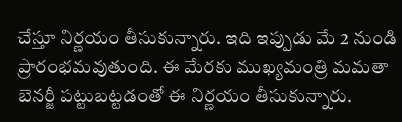చేస్తూ నిర్ణయం తీసుకున్నారు. ఇది ఇప్పుడు మే 2 నుండి ప్రారంభమవుతుంది. ఈ మేరకు ముఖ్యమంత్రి మమతా బెనర్జీ పట్టుబట్టడంతో ఈ నిర్ణయం తీసుకున్నారు.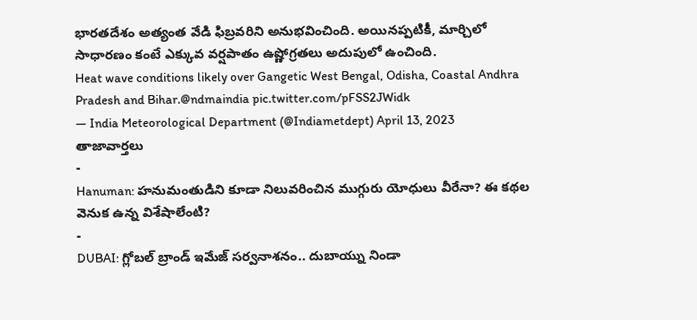భారతదేశం అత్యంత వేడి ఫిబ్రవరిని అనుభవించింది. అయినప్పటికీ, మార్చిలో సాధారణం కంటే ఎక్కువ వర్షపాతం ఉష్ణోగ్రతలు అదుపులో ఉంచింది.
Heat wave conditions likely over Gangetic West Bengal, Odisha, Coastal Andhra Pradesh and Bihar.@ndmaindia pic.twitter.com/pFSS2JWidk
— India Meteorological Department (@Indiametdept) April 13, 2023
తాజావార్తలు
-
Hanuman: హనుమంతుడిని కూడా నిలువరించిన ముగ్గురు యోధులు వీరేనా? ఈ కథల వెనుక ఉన్న విశేషాలేంటి?
-
DUBAI: గ్లోబల్ బ్రాండ్ ఇమేజ్ సర్వనాశనం.. దుబాయ్ను నిండా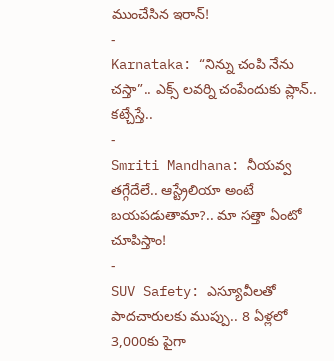ముంచేసిన ఇరాన్!
-
Karnataka: “నిన్ను చంపి నేను చస్తా”.. ఎక్స్ లవర్ని చంపేందుకు ప్లాన్.. కట్చేస్తే..
-
Smriti Mandhana: నీయవ్వ తగ్గేదేలే.. ఆస్ట్రేలియా అంటే బయపడుతామా?.. మా సత్తా ఏంటో చూపిస్తాం!
-
SUV Safety: ఎస్యూవీలతో పాదచారులకు ముప్పు.. 8 ఏళ్లలో 3,000కు పైగా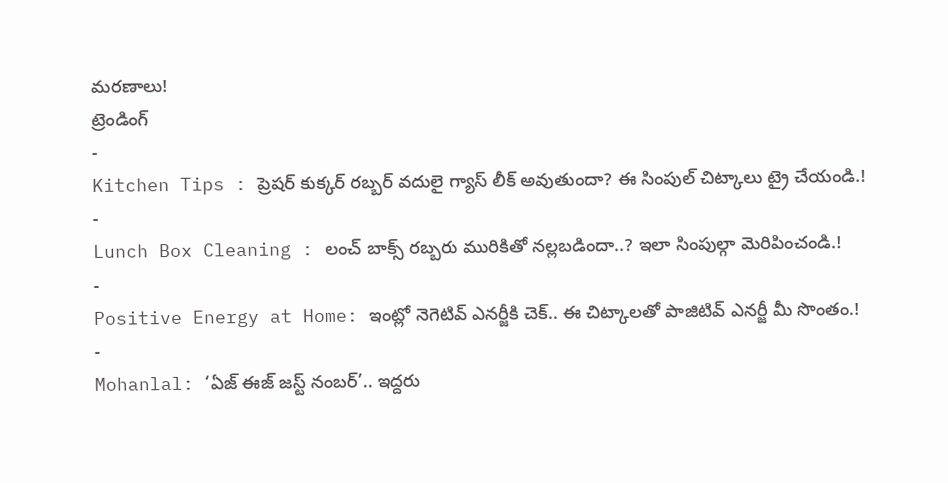మరణాలు!
ట్రెండింగ్
-
Kitchen Tips : ప్రెషర్ కుక్కర్ రబ్బర్ వదులై గ్యాస్ లీక్ అవుతుందా? ఈ సింపుల్ చిట్కాలు ట్రై చేయండి.!
-
Lunch Box Cleaning : లంచ్ బాక్స్ రబ్బరు మురికితో నల్లబడిందా..? ఇలా సింపుల్గా మెరిపించండి.!
-
Positive Energy at Home: ఇంట్లో నెగెటివ్ ఎనర్జీకి చెక్.. ఈ చిట్కాలతో పాజిటివ్ ఎనర్జీ మీ సొంతం.!
-
Mohanlal: ‘ఏజ్ ఈజ్ జస్ట్ నంబర్’.. ఇద్దరు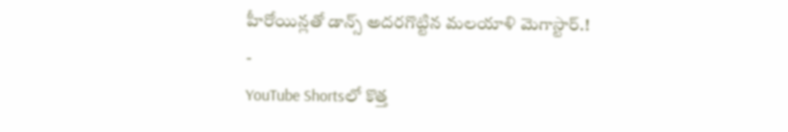హీరోయిన్లతో డాన్స్ అదరగొట్టిన మలయాళి మెగాస్టార్.!
-
YouTube Shortsలో కొత్త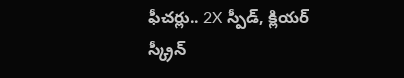ఫీచర్లు.. 2X స్పీడ్, క్లియర్ స్క్రీన్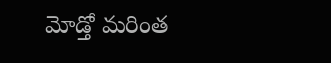మోడ్తో మరింత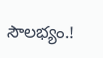సౌలభ్యం.!